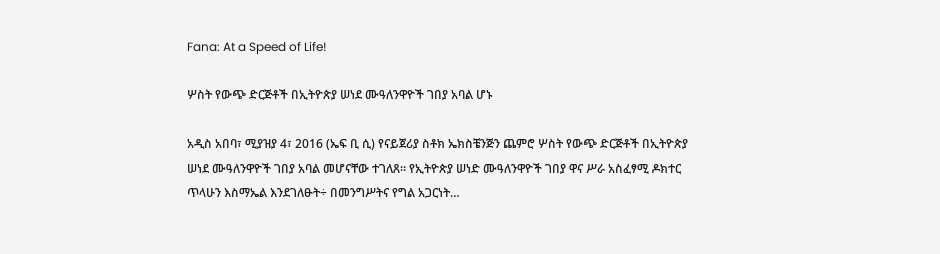Fana: At a Speed of Life!

ሦስት የውጭ ድርጅቶች በኢትዮጵያ ሠነደ ሙዓለንዋዮች ገበያ አባል ሆኑ

አዲስ አበባ፣ ሚያዝያ 4፣ 2016 (ኤፍ ቢ ሲ) የናይጀሪያ ስቶክ ኤክስቼንጅን ጨምሮ ሦስት የውጭ ድርጅቶች በኢትዮጵያ ሠነደ ሙዓለንዋዮች ገበያ አባል መሆናቸው ተገለጸ። የኢትዮጵያ ሠነድ ሙዓለንዋዮች ገበያ ዋና ሥራ አስፈፃሚ ዶክተር ጥላሁን እስማኤል እንደገለፁት÷ በመንግሥትና የግል አጋርነት…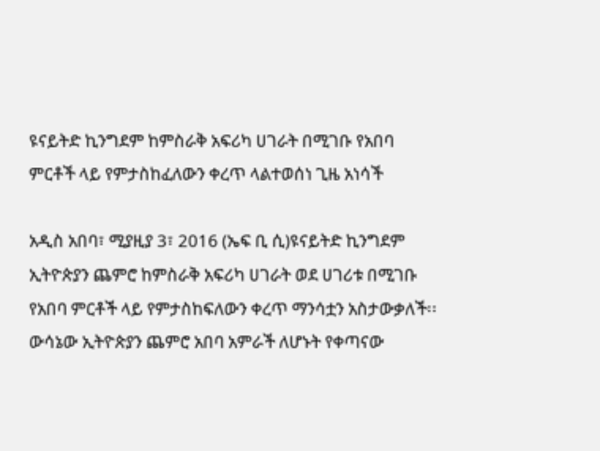ዩናይትድ ኪንግደም ከምስራቅ አፍሪካ ሀገራት በሚገቡ የአበባ ምርቶች ላይ የምታስከፈለውን ቀረጥ ላልተወሰነ ጊዜ አነሳች

አዲስ አበባ፣ ሚያዚያ 3፣ 2016 (ኤፍ ቢ ሲ)ዩናይትድ ኪንግደም ኢትዮጵያን ጨምሮ ከምስራቅ አፍሪካ ሀገራት ወደ ሀገሪቱ በሚገቡ የአበባ ምርቶች ላይ የምታስከፍለውን ቀረጥ ማንሳቷን አስታውቃለች፡፡ ውሳኔው ኢትዮጵያን ጨምሮ አበባ አምራች ለሆኑት የቀጣናው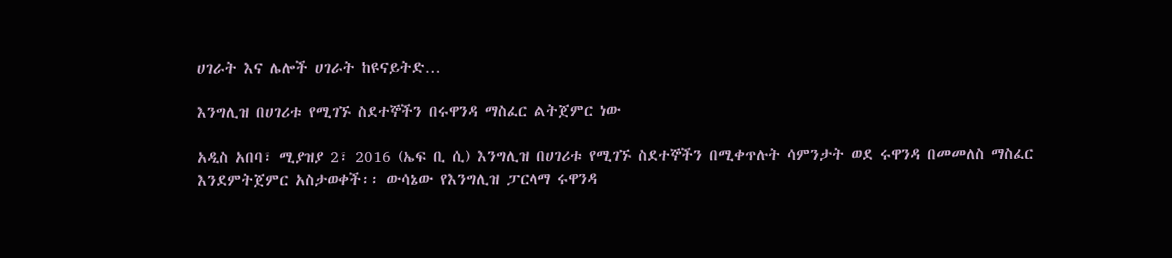ሀገራት እና ሌሎች ሀገራት ከዩናይትድ…

እንግሊዝ በሀገሪቱ የሚገኙ ስደተኞችን በሩዋንዳ ማስፈር ልትጀምር ነው

አዲስ አበባ፣ ሚያዝያ 2፣ 2016 (ኤፍ ቢ ሲ) እንግሊዝ በሀገሪቱ የሚገኙ ስደተኞችን በሚቀጥሉት ሳምንታት ወደ ሩዋንዳ በመመለስ ማስፈር እንደምትጀምር አስታወቀች፡፡ ውሳኔው የእንግሊዝ ፓርላማ ሩዋንዳ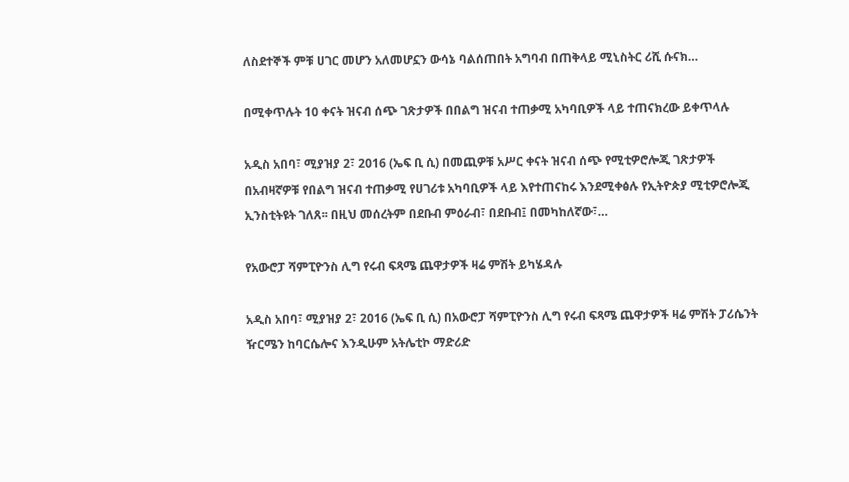ለስደተኞች ምቹ ሀገር መሆን አለመሆኗን ውሳኔ ባልሰጠበት አግባብ በጠቅላይ ሚኒስትር ሪሺ ሱናክ…

በሚቀጥሉት 10 ቀናት ዝናብ ሰጭ ገጽታዎች በበልግ ዝናብ ተጠቃሚ አካባቢዎች ላይ ተጠናክረው ይቀጥላሉ

አዲስ አበባ፣ ሚያዝያ 2፣ 2016 (ኤፍ ቢ ሲ) በመጪዎቹ አሥር ቀናት ዝናብ ሰጭ የሚቲዎሮሎጂ ገጽታዎች በአብዛኛዎቹ የበልግ ዝናብ ተጠቃሚ የሀገሪቱ አካባቢዎች ላይ እየተጠናከሩ እንደሚቀፅሉ የኢትዮጵያ ሚቲዎሮሎጂ ኢንስቲትዩት ገለጸ፡፡ በዚህ መሰረትም በደቡብ ምዕራብ፣ በደቡብ፤ በመካከለኛው፣…

የአውሮፓ ሻምፒዮንስ ሊግ የሩብ ፍጻሜ ጨዋታዎች ዛሬ ምሽት ይካሄዳሉ

አዲስ አበባ፣ ሚያዝያ 2፣ 2016 (ኤፍ ቢ ሲ) በአውሮፓ ሻምፒዮንስ ሊግ የሩብ ፍጻሜ ጨዋታዎች ዛሬ ምሽት ፓሪሴንት ዥርሜን ከባርሴሎና እንዲሁም አትሌቲኮ ማድሪድ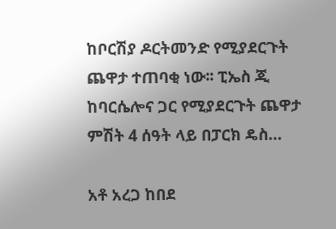ከቦርሽያ ዶርትመንድ የሚያደርጉት ጨዋታ ተጠባቂ ነው፡፡ ፒኤስ ጂ ከባርሴሎና ጋር የሚያደርጉት ጨዋታ ምሽት 4 ሰዓት ላይ በፓርክ ዴስ…

አቶ አረጋ ከበደ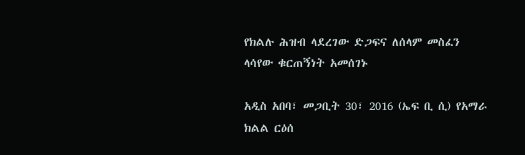የክልሉ ሕዝብ ላደረገው ድጋፍና ለሰላም መስፈን ላሳየው ቁርጠኝነት አመሰገኑ

አዲስ አበባ፣ መጋቢት 30፣ 2016 (ኤፍ ቢ ሲ) የአማራ ክልል ርዕሰ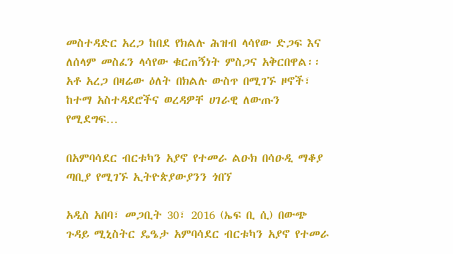መስተዳድር አረጋ ከበደ የክልሉ ሕዝብ ላሳየው ድጋፍ እና ለሰላም መስፈን ላሳየው ቁርጠኝነት ምስጋና አቅርበዋል፡፡ አቶ አረጋ በዛሬው ዕለት በክልሉ ውስጥ በሚገኙ ዞኖች፣ ከተማ አስተዳደሮችና ወረዳዎቸ ሀገራዊ ለውጡን የሚደግፍ…

በአምባሳደር ብርቱካን አያኖ የተመራ ልዑክ በሳዑዲ ማቆያ ጣቢያ የሚገኙ ኢትዮጵያውያንን ጎበኘ

አዲስ አበባ፣ መጋቢት 30፣ 2016 (ኤፍ ቢ ሲ) በውጭ ጉዳይ ሚኒስትር ዴዔታ አምባሳደር ብርቱካን አያኖ የተመራ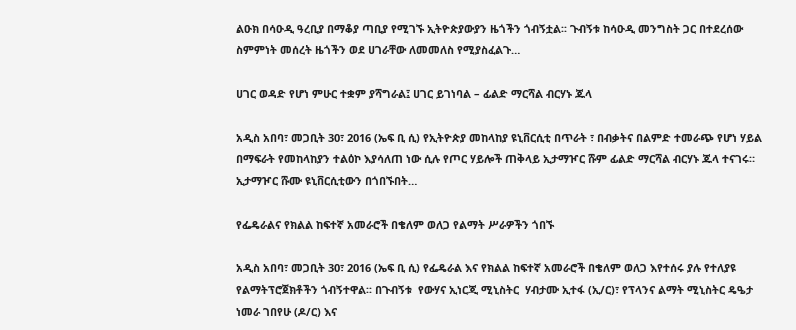ልዑክ በሳዑዲ ዓረቢያ በማቆያ ጣቢያ የሚገኙ ኢትዮጵያውያን ዜጎችን ጎብኝቷል፡፡ ጉብኝቱ ከሳዑዲ መንግስት ጋር በተደረሰው ስምምነት መሰረት ዜጎችን ወደ ሀገራቸው ለመመለስ የሚያስፈልጉ…

ሀገር ወዳድ የሆነ ምሁር ተቋም ያሻግራል፤ ሀገር ይገነባል – ፊልድ ማርሻል ብርሃኑ ጁላ

አዲስ አበባ፣ መጋቢት 30፣ 2016 (ኤፍ ቢ ሲ) የኢትዮጵያ መከላከያ ዩኒቨርሲቲ በጥራት ፣ በብቃትና በልምድ ተመራጭ የሆነ ሃይል በማፍራት የመከላከያን ተልዕኮ እያሳለጠ ነው ሲሉ የጦር ሃይሎች ጠቅላይ ኢታማዦር ሹም ፊልድ ማርሻል ብርሃኑ ጁላ ተናገሩ። ኢታማዦር ሹሙ ዩኒቨርሲቲውን በጎበኙበት…

የፌዴራልና የክልል ከፍተኛ አመራሮች በቄለም ወለጋ የልማት ሥራዎችን ጎበኙ

አዲስ አበባ፣ መጋቢት 30፣ 2016 (ኤፍ ቢ ሲ) የፌዴራል እና የክልል ከፍተኛ አመራሮች በቄለም ወለጋ እየተሰሩ ያሉ የተለያዩ የልማትፕሮጀክቶችን ጎብኝተዋል፡፡ በጉብኝቱ  የውሃና ኢነርጂ ሚኒስትር  ሃብታሙ ኢተፋ (ኢ/ር)፣ የፕላንና ልማት ሚኒስትር ዴዔታ ነመራ ገበየሁ (ዶ/ር) እና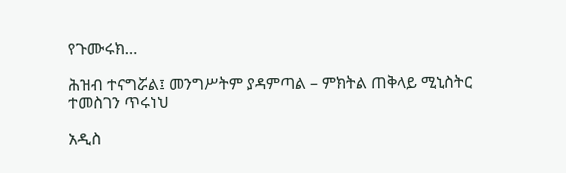የጉሙሩክ…

ሕዝብ ተናግሯል፤ መንግሥትም ያዳምጣል – ምክትል ጠቅላይ ሚኒስትር ተመስገን ጥሩነህ

አዲስ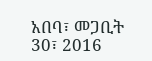አበባ፣ መጋቢት 30፣ 2016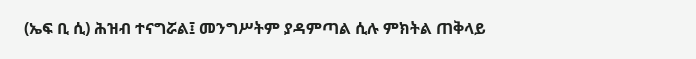(ኤፍ ቢ ሲ) ሕዝብ ተናግሯል፤ መንግሥትም ያዳምጣል ሲሉ ምክትል ጠቅላይ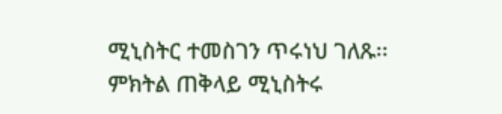ሚኒስትር ተመስገን ጥሩነህ ገለጹ፡፡ ምክትል ጠቅላይ ሚኒስትሩ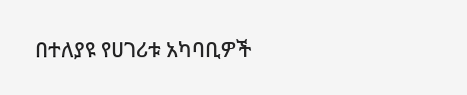በተለያዩ የሀገሪቱ አካባቢዎች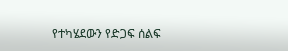የተካሄደውን የድጋፍ ሰልፍ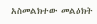አስመልክተው መልዕክት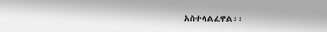አስተላልፈዋል፡፡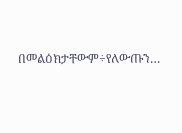በመልዕክታቸውም÷የለውጡን…